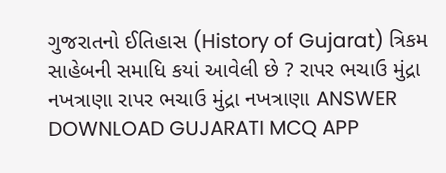ગુજરાતનો ઈતિહાસ (History of Gujarat) ત્રિકમ સાહેબની સમાધિ કયાં આવેલી છે ? રાપર ભચાઉ મુંદ્રા નખત્રાણા રાપર ભચાઉ મુંદ્રા નખત્રાણા ANSWER DOWNLOAD GUJARATI MCQ APP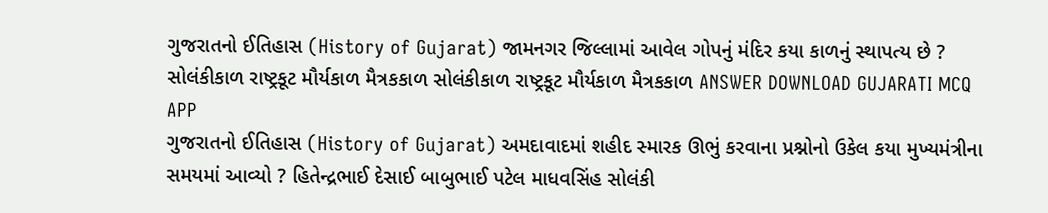ગુજરાતનો ઈતિહાસ (History of Gujarat) જામનગર જિલ્લામાં આવેલ ગોપનું મંદિર કયા કાળનું સ્થાપત્ય છે ? સોલંકીકાળ રાષ્ટ્રકૂટ મૌર્યકાળ મૈત્રકકાળ સોલંકીકાળ રાષ્ટ્રકૂટ મૌર્યકાળ મૈત્રકકાળ ANSWER DOWNLOAD GUJARATI MCQ APP
ગુજરાતનો ઈતિહાસ (History of Gujarat) અમદાવાદમાં શહીદ સ્મારક ઊભું કરવાના પ્રશ્નોનો ઉકેલ કયા મુખ્યમંત્રીના સમયમાં આવ્યો ? હિતેન્દ્રભાઈ દેસાઈ બાબુભાઈ પટેલ માધવસિંહ સોલંકી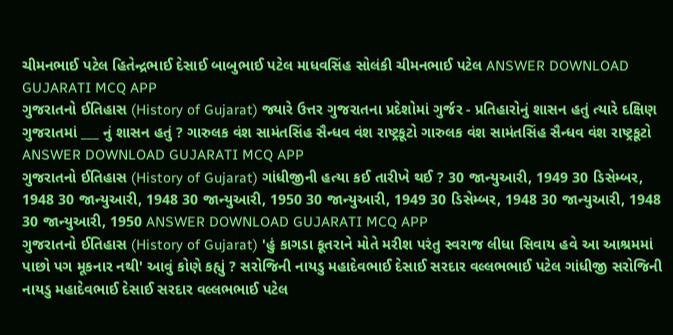ચીમનભાઈ પટેલ હિતેન્દ્રભાઈ દેસાઈ બાબુભાઈ પટેલ માધવસિંહ સોલંકી ચીમનભાઈ પટેલ ANSWER DOWNLOAD GUJARATI MCQ APP
ગુજરાતનો ઈતિહાસ (History of Gujarat) જ્યારે ઉત્તર ગુજરાતના પ્રદેશોમાં ગુર્જર - પ્રતિહારોનું શાસન હતું ત્યારે દક્ષિણ ગુજરાતમાં ___ નું શાસન હતું ? ગારુલક વંશ સામંતસિંહ સૈન્ધવ વંશ રાષ્ટ્રકૂટો ગારુલક વંશ સામંતસિંહ સૈન્ધવ વંશ રાષ્ટ્રકૂટો ANSWER DOWNLOAD GUJARATI MCQ APP
ગુજરાતનો ઈતિહાસ (History of Gujarat) ગાંધીજીની હત્યા કઈ તારીખે થઈ ? 30 જાન્યુઆરી, 1949 30 ડિસેમ્બર, 1948 30 જાન્યુઆરી, 1948 30 જાન્યુઆરી, 1950 30 જાન્યુઆરી, 1949 30 ડિસેમ્બર, 1948 30 જાન્યુઆરી, 1948 30 જાન્યુઆરી, 1950 ANSWER DOWNLOAD GUJARATI MCQ APP
ગુજરાતનો ઈતિહાસ (History of Gujarat) 'હું કાગડા કૂતરાને મોતે મરીશ પરંતુ સ્વરાજ લીધા સિવાય હવે આ આશ્રમમાં પાછો પગ મૂકનાર નથી' આવું કોણે કહ્યું ? સરોજિની નાયડુ મહાદેવભાઈ દેસાઈ સરદાર વલ્લભભાઈ પટેલ ગાંધીજી સરોજિની નાયડુ મહાદેવભાઈ દેસાઈ સરદાર વલ્લભભાઈ પટેલ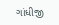ગાંધીજી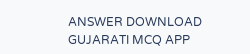ANSWER DOWNLOAD GUJARATI MCQ APP